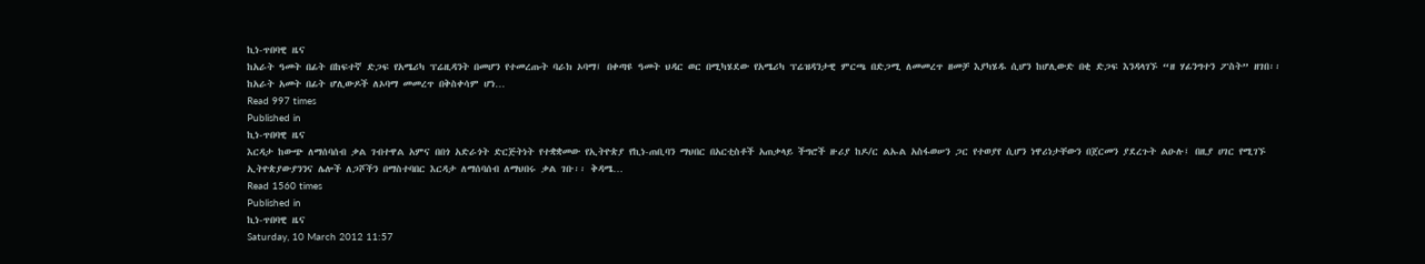ኪነ-ጥበባዊ ዜና
ከአራት ዓመት በፊት በከፍተኛ ድጋፍ የአሜሪካ ፕሬዚዳንት በመሆን የተመረጡት ባራክ ኦባማ፤ በቀጣዩ ዓመት ህዳር ወር በሚካሄደው የአሜሪካ ፕሬዝዳንታዊ ምርጫ በድጋሚ ለመመረጥ ዘመቻ እያካሄዱ ሲሆን ከሆሊውድ በቂ ድጋፍ እንዳላገኙ “ዘ ሃፊንግተን ፖስት” ዘገበ፡፡ ከአራት አመት በፊት ሆሊውዶች ለኦባማ መመረጥ በቅስቀሳም ሆነ…
Read 997 times
Published in
ኪነ-ጥበባዊ ዜና
እርዳታ ከውጭ ለማሰባሰብ ቃል ገብተዋል አምና በበጎ አድራጎት ድርጅትነት የተቋቋመው የኢትዮጵያ የኪነ-ጠቢባን ማህበር በአርቲስቶች አጠቃላይ ችግሮች ዙሪያ ከዶ/ር ልኡል አስፋወሠን ጋር የተወያየ ሲሆን ነዋሪነታቸውን በጀርመን ያደረጉት ልዑሉ፤ በዚያ ሀገር የሚገኙ ኢትዮጵያውያንንና ሌሎች ለጋሾችን በማስተባበር እርዳታ ለማሰባሰብ ለማህበሩ ቃል ገቡ፡፡ ቅዳሜ…
Read 1560 times
Published in
ኪነ-ጥበባዊ ዜና
Saturday, 10 March 2012 11:57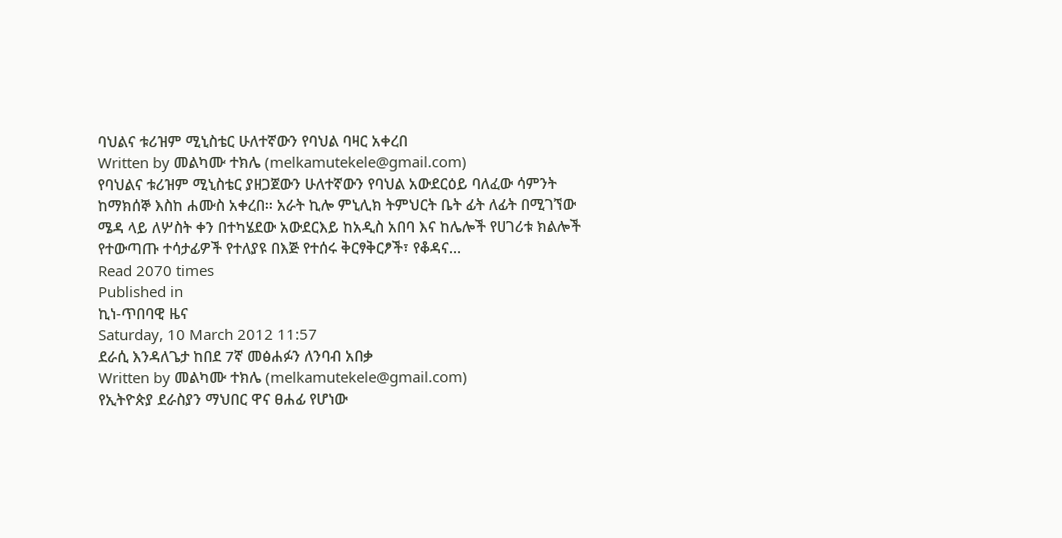ባህልና ቱሪዝም ሚኒስቴር ሁለተኛውን የባህል ባዛር አቀረበ
Written by መልካሙ ተክሌ (melkamutekele@gmail.com)
የባህልና ቱሪዝም ሚኒስቴር ያዘጋጀውን ሁለተኛውን የባህል አውደርዕይ ባለፈው ሳምንት ከማክሰኞ እስከ ሐሙስ አቀረበ፡፡ አራት ኪሎ ምኒሊክ ትምህርት ቤት ፊት ለፊት በሚገኘው ሜዳ ላይ ለሦስት ቀን በተካሄደው አውደርእይ ከአዲስ አበባ እና ከሌሎች የሀገሪቱ ክልሎች የተውጣጡ ተሳታፊዎች የተለያዩ በእጅ የተሰሩ ቅርፃቅርፆች፣ የቆዳና…
Read 2070 times
Published in
ኪነ-ጥበባዊ ዜና
Saturday, 10 March 2012 11:57
ደራሲ እንዳለጌታ ከበደ 7ኛ መፅሐፉን ለንባብ አበቃ
Written by መልካሙ ተክሌ (melkamutekele@gmail.com)
የኢትዮጵያ ደራስያን ማህበር ዋና ፀሐፊ የሆነው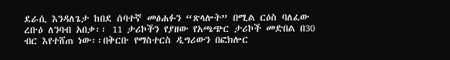ደራሲ እንዳለጌታ ከበደ ሰባተኛ መፅሐፉን “ጽላሎት” በሚል ርዕስ ባለፈው ረቡዕ ለንባብ አበቃ፡፡ 11 ታሪኮችን የያዘው የአጫጭር ታሪኮች መድበል በ30 ብር እየተሸጠ ነው፡፡በቅርቡ የማስተርስ ዲግሪውን በፎክሎር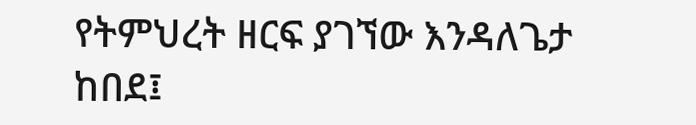የትምህረት ዘርፍ ያገኘው እንዳለጌታ ከበደ፤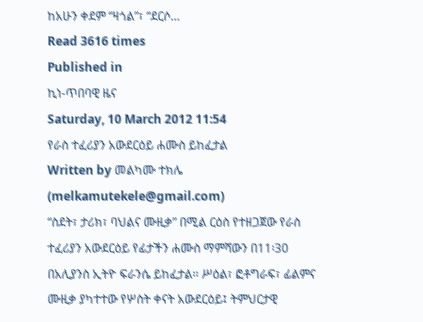ከአሁን ቀደም “ዛጎል”፣ “ደርሶ…
Read 3616 times
Published in
ኪነ-ጥበባዊ ዜና
Saturday, 10 March 2012 11:54
የራስ ተፈሪያን አውደርዕይ ሐሙስ ይከፈታል
Written by መልካሙ ተክሌ (melkamutekele@gmail.com)
“ስደት፣ ታሪክ፣ ባህልና ሙዚቃ” በሚል ርዕስ የተዘጋጀው የራስ ተፈሪያን አውደርዕይ የፊታችን ሐሙስ ማምሻውን በ11፡30 በአሊያንስ ኢትዮ ፍራንሴ ይከፈታል፡፡ ሥዕል፣ ፎቶግራፍ፣ ፊልምና ሙዚቃ ያካተተው የሦስት ቀናት አውደርዕይ፤ ትምህርታዊ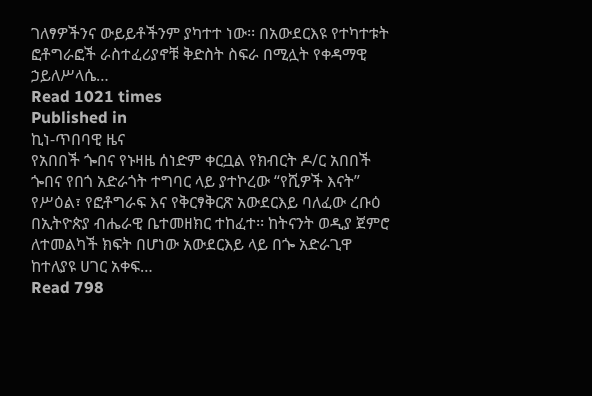ገለፃዎችንና ውይይቶችንም ያካተተ ነው፡፡ በአውደርእዩ የተካተቱት ፎቶግራፎች ራስተፈሪያኖቹ ቅድስት ስፍራ በሚሏት የቀዳማዊ ኃይለሥላሴ…
Read 1021 times
Published in
ኪነ-ጥበባዊ ዜና
የአበበች ጐበና የኑዛዜ ሰነድም ቀርቧል የክብርት ዶ/ር አበበች ጐበና የበጎ አድራጎት ተግባር ላይ ያተኮረው “የሺዎች እናት” የሥዕል፣ የፎቶግራፍ እና የቅርፃቅርጽ አውደርእይ ባለፈው ረቡዕ በኢትዮጵያ ብሔራዊ ቤተመዘክር ተከፈተ፡፡ ከትናንት ወዲያ ጀምሮ ለተመልካች ክፍት በሆነው አውደርእይ ላይ በጐ አድራጊዋ ከተለያዩ ሀገር አቀፍ…
Read 798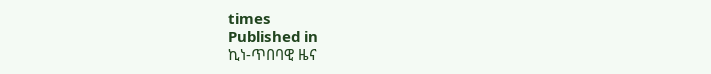times
Published in
ኪነ-ጥበባዊ ዜና